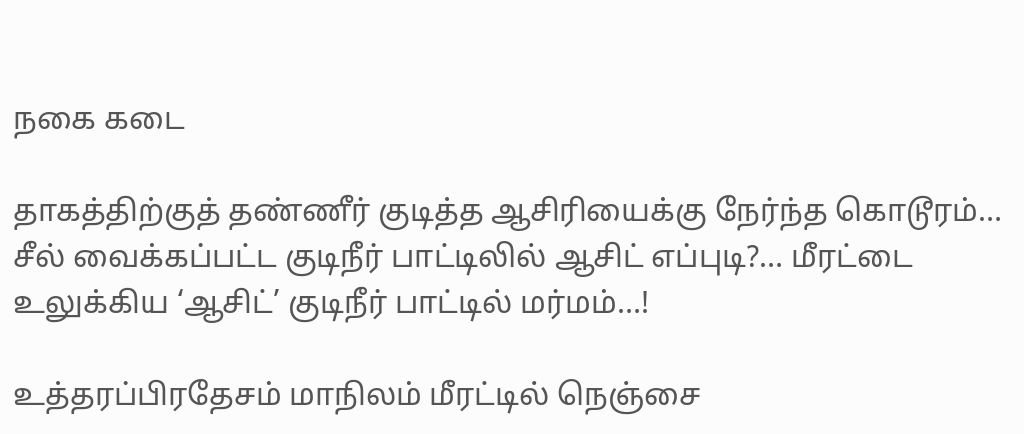நகை கடை

தாகத்திற்குத் தண்ணீர் குடித்த ஆசிரியைக்கு நேர்ந்த கொடூரம்… சீல் வைக்கப்பட்ட குடிநீர் பாட்டிலில் ஆசிட் எப்புடி?… மீரட்டை உலுக்கிய ‘ஆசிட்’ குடிநீர் பாட்டில் மர்மம்…!

உத்தரப்பிரதேசம் மாநிலம் மீரட்டில் நெஞ்சை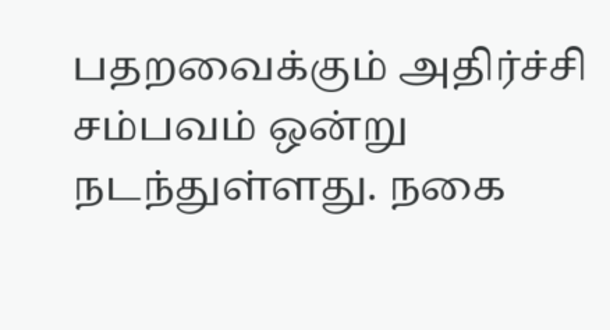பதறவைக்கும் அதிர்ச்சி சம்பவம் ஒன்று நடந்துள்ளது. நகை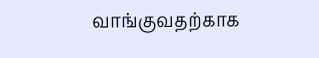வாங்குவதற்காக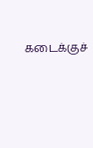கடைக்குச்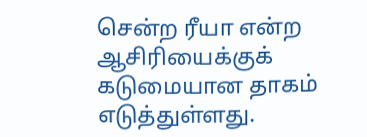சென்ற ரீயா என்ற ஆசிரியைக்குக் கடுமையான தாகம் எடுத்துள்ளது.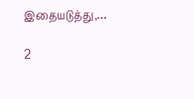இதையடுத்து,…

2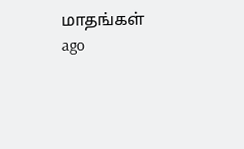மாதங்கள் ago